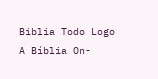Biblia Todo Logo
A Bíblia On-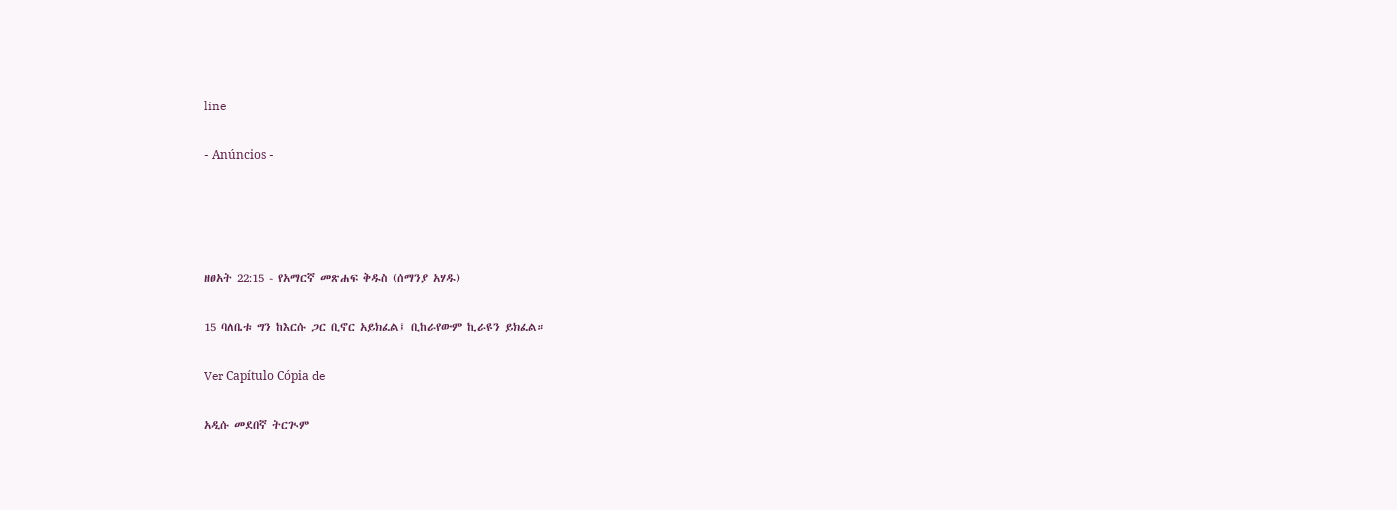line

- Anúncios -




ዘፀአት 22:15 - የአማርኛ መጽሐፍ ቅዱስ (ሰማንያ አሃዱ)

15 ባለቤቱ ግን ከእርሱ ጋር ቢኖር አይክፈል፤ ቢከራየውም ኪራዩን ይክፈል።

Ver Capítulo Cópia de

አዲሱ መደበኛ ትርጒም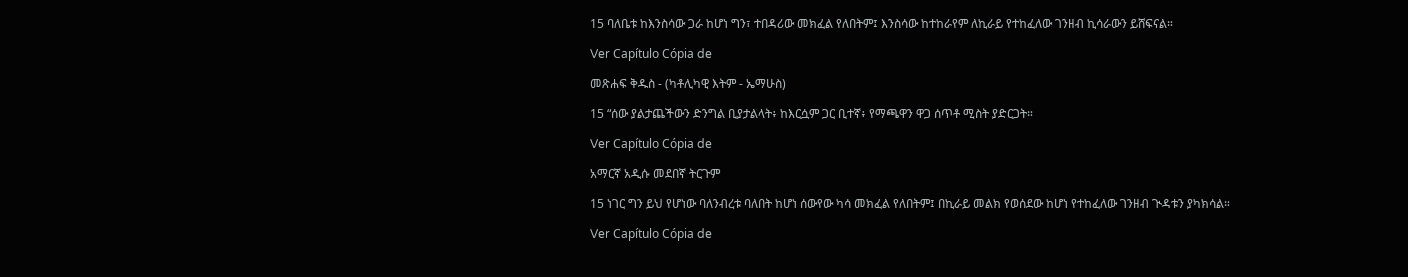15 ባለቤቱ ከእንስሳው ጋራ ከሆነ ግን፣ ተበዳሪው መክፈል የለበትም፤ እንስሳው ከተከራየም ለኪራይ የተከፈለው ገንዘብ ኪሳራውን ይሸፍናል።

Ver Capítulo Cópia de

መጽሐፍ ቅዱስ - (ካቶሊካዊ እትም - ኤማሁስ)

15 “ሰው ያልታጨችውን ድንግል ቢያታልላት፥ ከእርሷም ጋር ቢተኛ፥ የማጫዋን ዋጋ ሰጥቶ ሚስት ያድርጋት።

Ver Capítulo Cópia de

አማርኛ አዲሱ መደበኛ ትርጉም

15 ነገር ግን ይህ የሆነው ባለንብረቱ ባለበት ከሆነ ሰውየው ካሳ መክፈል የለበትም፤ በኪራይ መልክ የወሰደው ከሆነ የተከፈለው ገንዘብ ጒዳቱን ያካክሳል።

Ver Capítulo Cópia de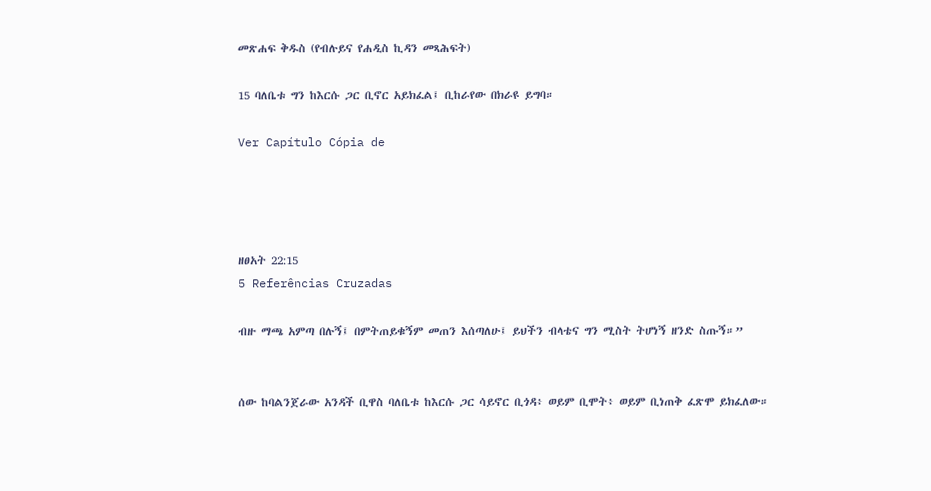መጽሐፍ ቅዱስ (የብሉይና የሐዲስ ኪዳን መጻሕፍት)

15 ባለቤቱ ግን ከእርሱ ጋር ቢኖር አይክፈል፤ ቢከራየው በክራዩ ይግባ።

Ver Capítulo Cópia de




ዘፀአት 22:15
5 Referências Cruzadas

ብዙ ማጫ አምጣ በሉኝ፤ በምትጠይቁኝም መጠን እሰጣለሁ፤ ይህችን ብላቴና ግን ሚስት ትሆነኝ ዘንድ ስጡኝ።”


ሰው ከባልንጀራው አንዳች ቢዋስ ባለቤቱ ከእርሱ ጋር ሳይኖር ቢጎዳ፥ ወይም ቢሞት፥ ወይም ቢነጠቅ ፈጽሞ ይክፈለው።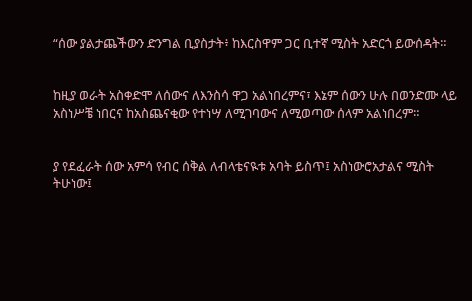“ሰው ያልታጨችውን ድንግል ቢያስታት፥ ከእርስዋም ጋር ቢተኛ ሚስት አድርጎ ይውሰዳት።


ከዚያ ወራት አስቀድሞ ለሰውና ለእንስሳ ዋጋ አልነበረምና፣ እኔም ሰውን ሁሉ በወንድሙ ላይ አስነሥቼ ነበርና ከአስጨናቂው የተነሣ ለሚገባውና ለሚወጣው ሰላም አልነበረም።


ያ የደፈራት ሰው አምሳ የብር ሰቅል ለብላቴናዪቱ አባት ይስጥ፤ አስነውሮአታልና ሚስት ትሁነው፤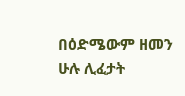በዕድሜውም ዘመን ሁሉ ሊፈታት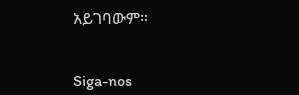አይገባውም።


Siga-nos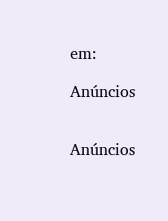em:

Anúncios


Anúncios